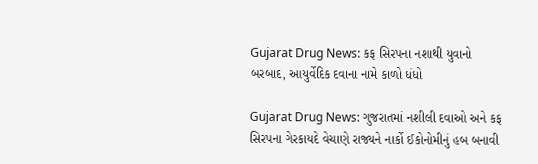Gujarat Drug News: કફ સિરપના નશાથી યુવાનો બરબાદ, આયુર્વેદિક દવાના નામે કાળો ધંધો

Gujarat Drug News: ગુજરાતમાં નશીલી દવાઓ અને કફ સિરપના ગેરકાયદે વેચાણે રાજ્યને નાર્કો ઈકોનોમીનું હબ બનાવી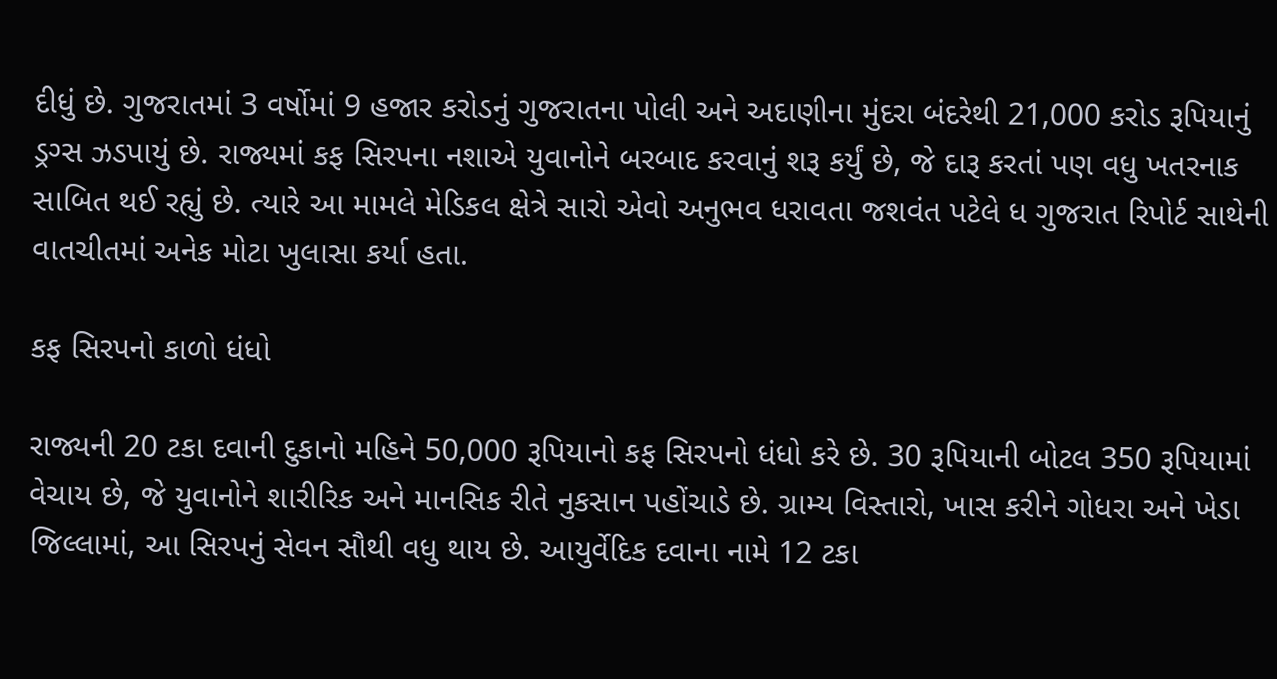દીધું છે. ગુજરાતમાં 3 વર્ષોમાં 9 હજાર કરોડનું ગુજરાતના પોલી અને અદાણીના મુંદરા બંદરેથી 21,000 કરોડ રૂપિયાનું ડ્રગ્સ ઝડપાયું છે. રાજ્યમાં કફ સિરપના નશાએ યુવાનોને બરબાદ કરવાનું શરૂ કર્યું છે, જે દારૂ કરતાં પણ વધુ ખતરનાક સાબિત થઈ રહ્યું છે. ત્યારે આ મામલે મેડિકલ ક્ષેત્રે સારો એવો અનુભવ ધરાવતા જશવંત પટેલે ધ ગુજરાત રિપોર્ટ સાથેની વાતચીતમાં અનેક મોટા ખુલાસા કર્યા હતા.

કફ સિરપનો કાળો ધંધો

રાજ્યની 20 ટકા દવાની દુકાનો મહિને 50,000 રૂપિયાનો કફ સિરપનો ધંધો કરે છે. 30 રૂપિયાની બોટલ 350 રૂપિયામાં વેચાય છે, જે યુવાનોને શારીરિક અને માનસિક રીતે નુકસાન પહોંચાડે છે. ગ્રામ્ય વિસ્તારો, ખાસ કરીને ગોધરા અને ખેડા જિલ્લામાં, આ સિરપનું સેવન સૌથી વધુ થાય છે. આયુર્વેદિક દવાના નામે 12 ટકા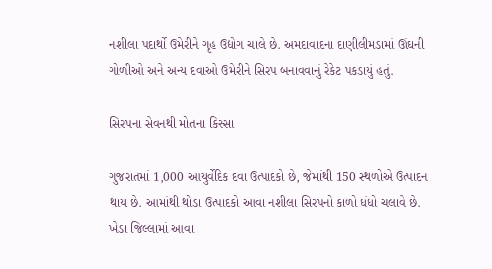નશીલા પદાર્થો ઉમેરીને ગૃહ ઉદ્યોગ ચાલે છે. અમદાવાદના દાણીલીમડામાં ઊંઘની ગોળીઓ અને અન્ય દવાઓ ઉમેરીને સિરપ બનાવવાનું રેકેટ પકડાયું હતું.

સિરપના સેવનથી મોતના કિસ્સા

ગુજરાતમાં 1,000 આયુર્વેદિક દવા ઉત્પાદકો છે, જેમાંથી 150 સ્થળોએ ઉત્પાદન થાય છે. આમાંથી થોડા ઉત્પાદકો આવા નશીલા સિરપનો કાળો ધંધો ચલાવે છે. ખેડા જિલ્લામાં આવા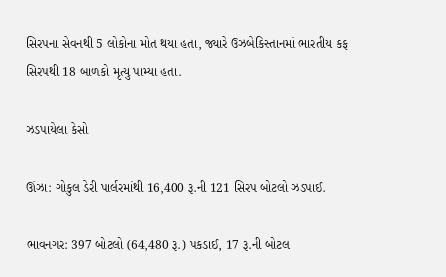સિરપના સેવનથી 5 લોકોના મોત થયા હતા, જ્યારે ઉઝબેકિસ્તાનમાં ભારતીય કફ સિરપથી 18 બાળકો મૃત્યુ પામ્યા હતા.

ઝડપાયેલા કેસો

ઊંઝા: ગોકુલ ડેરી પાર્લરમાંથી 16,400 રૂ.ની 121 સિરપ બોટલો ઝડપાઈ.

ભાવનગર: 397 બોટલો (64,480 રૂ.) પકડાઈ, 17 રૂ.ની બોટલ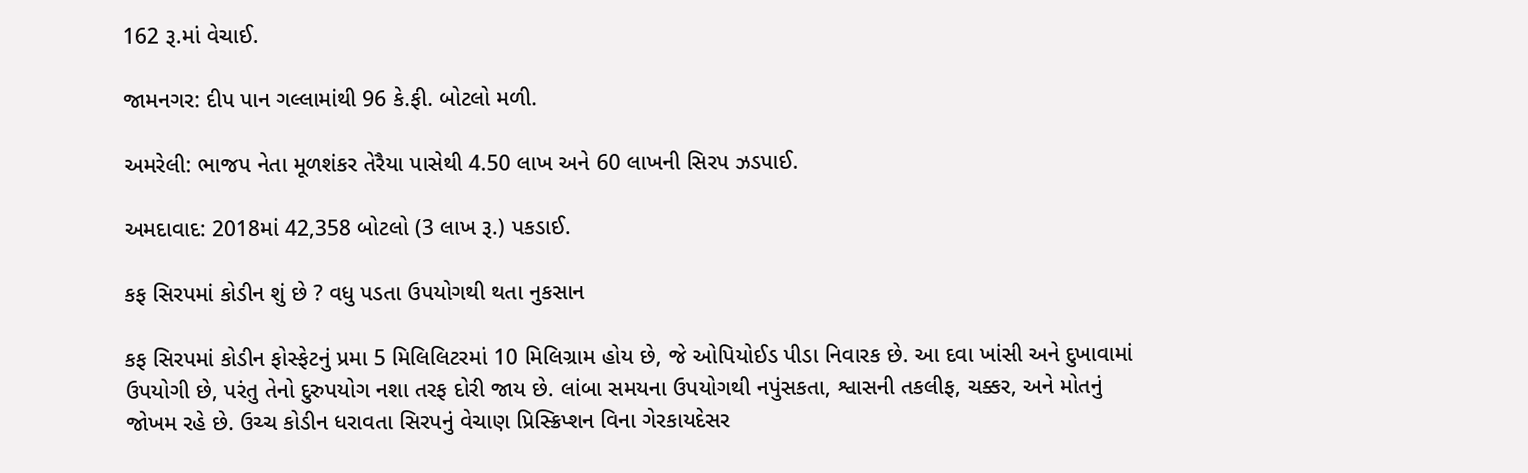162 રૂ.માં વેચાઈ.

જામનગર: દીપ પાન ગલ્લામાંથી 96 કે.ફી. બોટલો મળી.

અમરેલી: ભાજપ નેતા મૂળશંકર તેરૈયા પાસેથી 4.50 લાખ અને 60 લાખની સિરપ ઝડપાઈ.

અમદાવાદ: 2018માં 42,358 બોટલો (3 લાખ રૂ.) પકડાઈ.

કફ સિરપમાં કોડીન શું છે ? વધુ પડતા ઉપયોગથી થતા નુકસાન

કફ સિરપમાં કોડીન ફોસ્ફેટનું પ્રમા 5 મિલિલિટરમાં 10 મિલિગ્રામ હોય છે, જે ઓપિયોઈડ પીડા નિવારક છે. આ દવા ખાંસી અને દુખાવામાં ઉપયોગી છે, પરંતુ તેનો દુરુપયોગ નશા તરફ દોરી જાય છે. લાંબા સમયના ઉપયોગથી નપુંસકતા, શ્વાસની તકલીફ, ચક્કર, અને મોતનું જોખમ રહે છે. ઉચ્ચ કોડીન ધરાવતા સિરપનું વેચાણ પ્રિસ્ક્રિપ્શન વિના ગેરકાયદેસર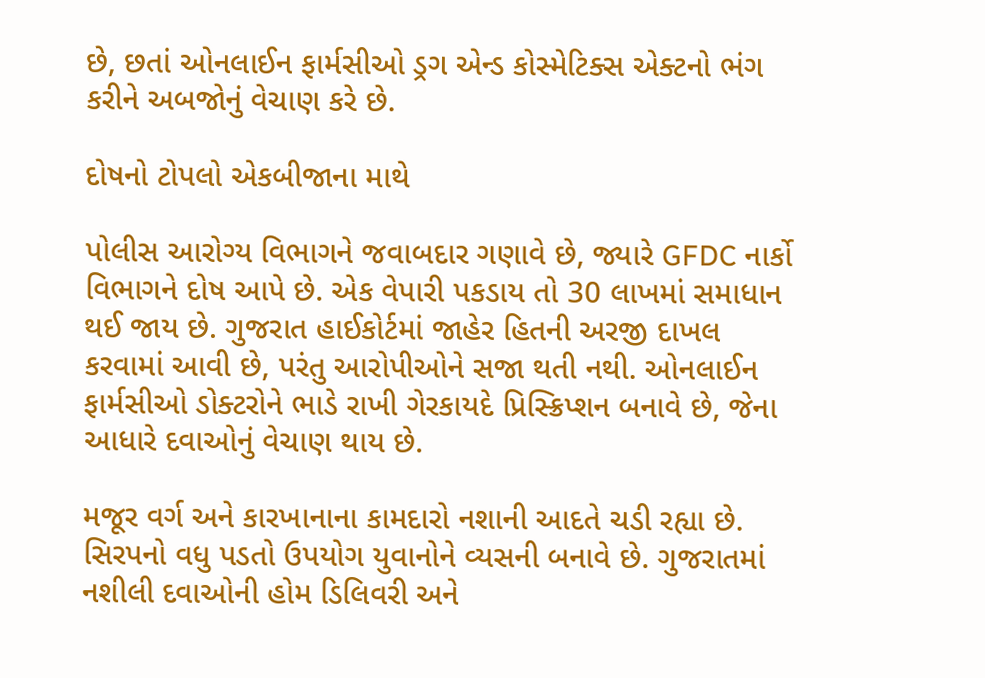છે, છતાં ઓનલાઈન ફાર્મસીઓ ડ્રગ એન્ડ કોસ્મેટિક્સ એક્ટનો ભંગ કરીને અબજોનું વેચાણ કરે છે.

દોષનો ટોપલો એકબીજાના માથે

પોલીસ આરોગ્ય વિભાગને જવાબદાર ગણાવે છે, જ્યારે GFDC નાર્કો વિભાગને દોષ આપે છે. એક વેપારી પકડાય તો 30 લાખમાં સમાધાન થઈ જાય છે. ગુજરાત હાઈકોર્ટમાં જાહેર હિતની અરજી દાખલ કરવામાં આવી છે, પરંતુ આરોપીઓને સજા થતી નથી. ઓનલાઈન ફાર્મસીઓ ડોક્ટરોને ભાડે રાખી ગેરકાયદે પ્રિસ્ક્રિપ્શન બનાવે છે, જેના આધારે દવાઓનું વેચાણ થાય છે.

મજૂર વર્ગ અને કારખાનાના કામદારો નશાની આદતે ચડી રહ્યા છે. સિરપનો વધુ પડતો ઉપયોગ યુવાનોને વ્યસની બનાવે છે. ગુજરાતમાં નશીલી દવાઓની હોમ ડિલિવરી અને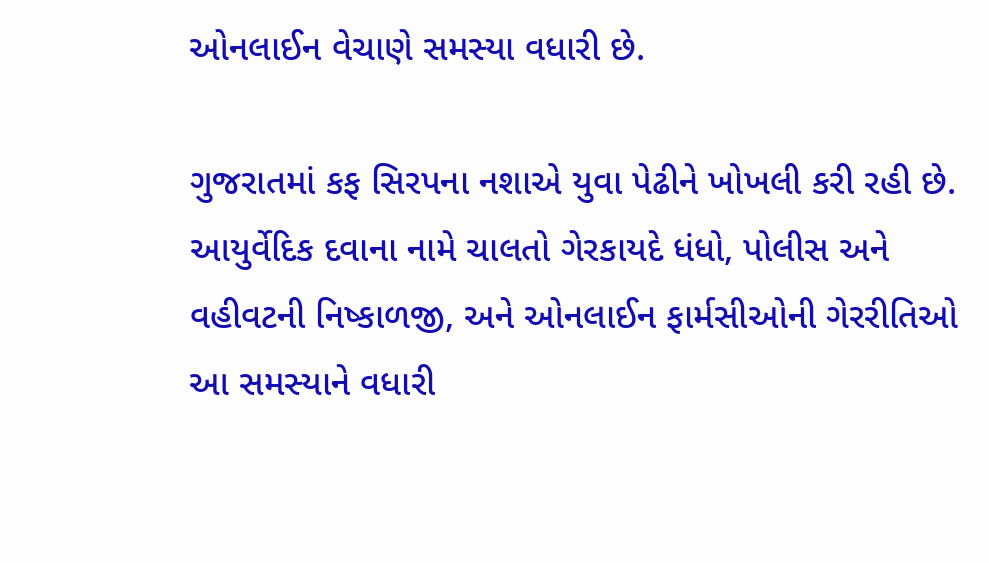ઓનલાઈન વેચાણે સમસ્યા વધારી છે.

ગુજરાતમાં કફ સિરપના નશાએ યુવા પેઢીને ખોખલી કરી રહી છે. આયુર્વેદિક દવાના નામે ચાલતો ગેરકાયદે ધંધો, પોલીસ અને વહીવટની નિષ્કાળજી, અને ઓનલાઈન ફાર્મસીઓની ગેરરીતિઓ આ સમસ્યાને વધારી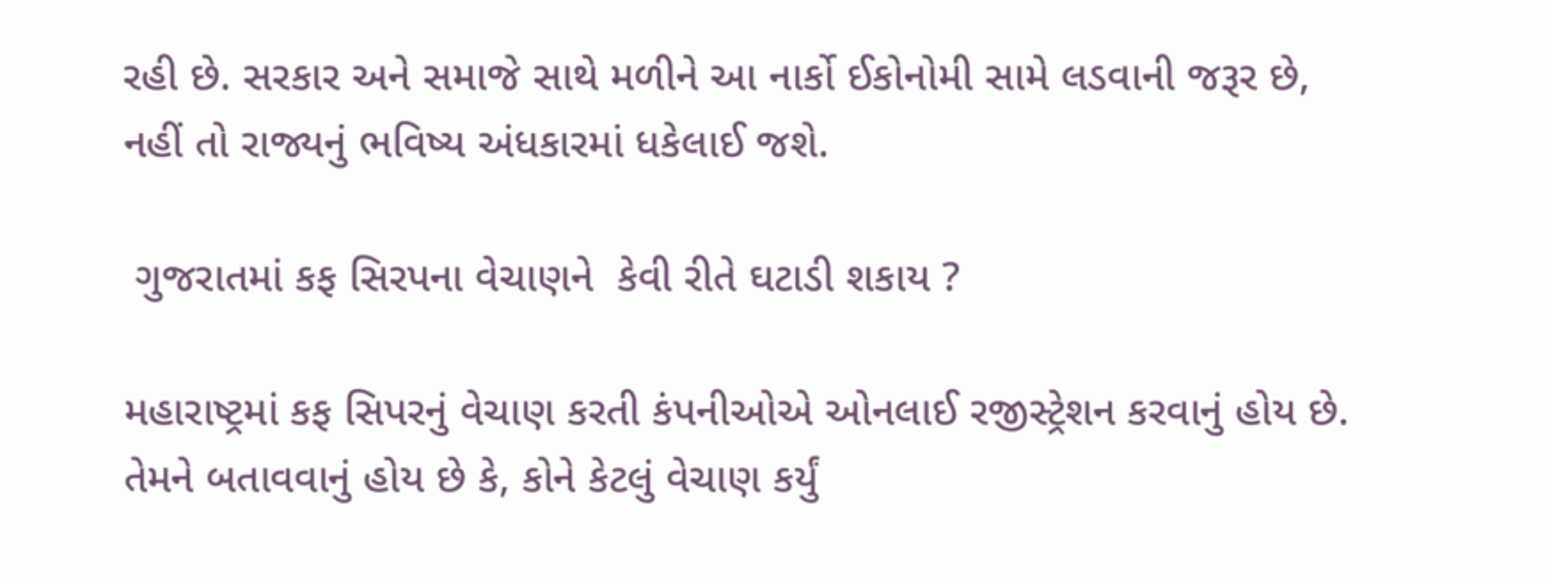રહી છે. સરકાર અને સમાજે સાથે મળીને આ નાર્કો ઈકોનોમી સામે લડવાની જરૂર છે, નહીં તો રાજ્યનું ભવિષ્ય અંધકારમાં ધકેલાઈ જશે.

 ગુજરાતમાં કફ સિરપના વેચાણને  કેવી રીતે ઘટાડી શકાય ?

મહારાષ્ટ્રમાં કફ સિપરનું વેચાણ કરતી કંપનીઓએ ઓનલાઈ રજીસ્ટ્રેશન કરવાનું હોય છે. તેમને બતાવવાનું હોય છે કે, કોને કેટલું વેચાણ કર્યું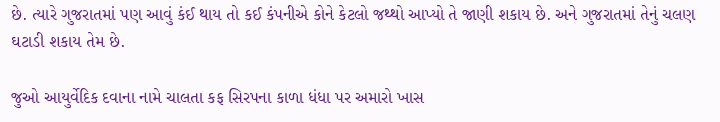છે. ત્યારે ગુજરાતમાં પણ આવું કંઈ થાય તો કઈ કંપનીએ કોને કેટલો જથ્થો આપ્યો તે જાણી શકાય છે. અને ગુજરાતમાં તેનું ચલણ ઘટાડી શકાય તેમ છે.

જુઓ આયુર્વેદિક દવાના નામે ચાલતા કફ સિરપના કાળા ધંધા પર અમારો ખાસ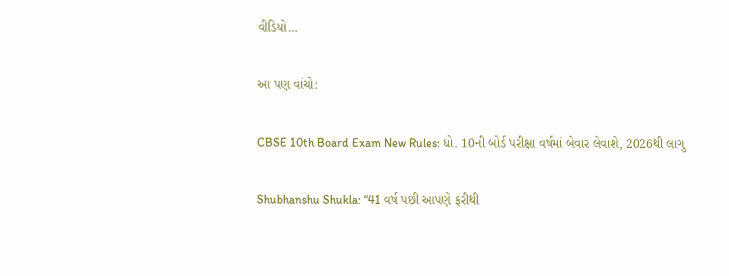વીડિયો…

આ પણ વાંચો:

CBSE 10th Board Exam New Rules: ધો. 10ની બોર્ડ પરીક્ષા વર્ષમાં બેવાર લેવાશે, 2026થી લાગુ

Shubhanshu Shukla: “41 વર્ષ પછી આપણે ફરીથી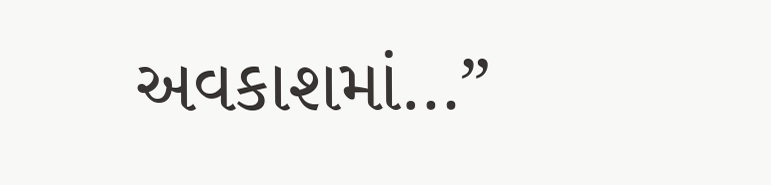અવકાશમાં…”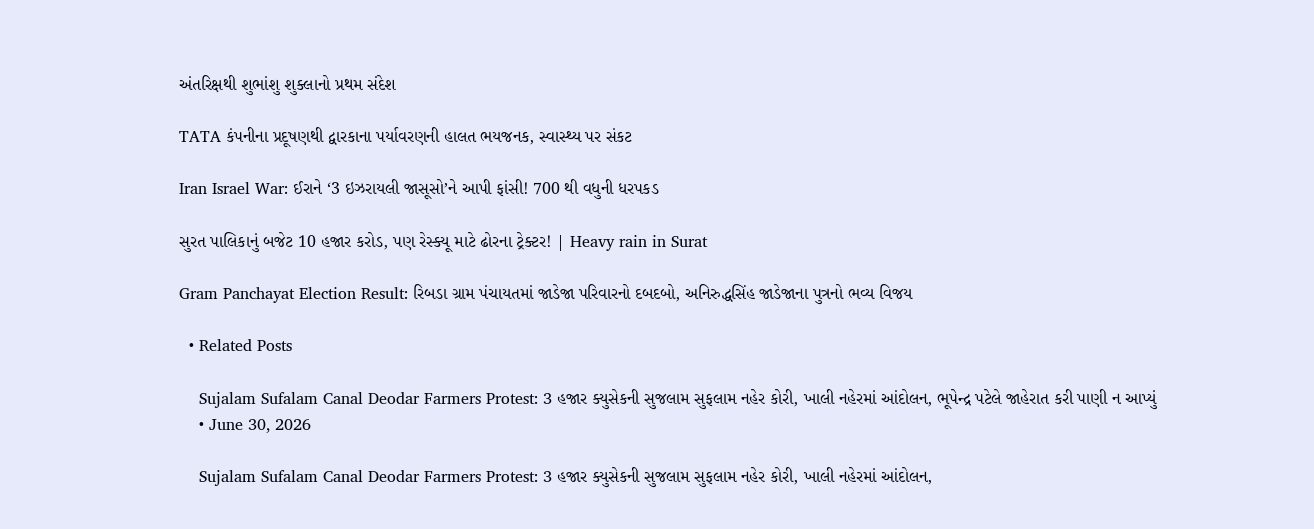અંતરિક્ષથી શુભાંશુ શુક્લાનો પ્રથમ સંદેશ

TATA કંપનીના પ્રદૂષણથી દ્વારકાના પર્યાવરણની હાલત ભયજનક, સ્વાસ્થ્ય પર સંકટ

Iran Israel War: ઈરાને ‘3 ઇઝરાયલી જાસૂસો’ને આપી ફાંસી! 700 થી વધુની ધરપકડ

સુરત પાલિકાનું બજેટ 10 હજાર કરોડ, પણ રેસ્ક્યૂ માટે ઢોરના ટ્રેક્ટર! | Heavy rain in Surat

Gram Panchayat Election Result: રિબડા ગ્રામ પંચાયતમાં જાડેજા પરિવારનો દબદબો, અનિરુદ્ધસિંહ જાડેજાના પુત્રનો ભવ્ય વિજય

  • Related Posts

    Sujalam Sufalam Canal Deodar Farmers Protest: 3 હજાર ક્યુસેકની સુજલામ સુફલામ નહેર કોરી, ખાલી નહેરમાં આંદોલન, ભૂપેન્દ્ર પટેલે જાહેરાત કરી પાણી ન આપ્યું
    • June 30, 2026

    Sujalam Sufalam Canal Deodar Farmers Protest: 3 હજાર ક્યુસેકની સુજલામ સુફલામ નહેર કોરી, ખાલી નહેરમાં આંદોલન,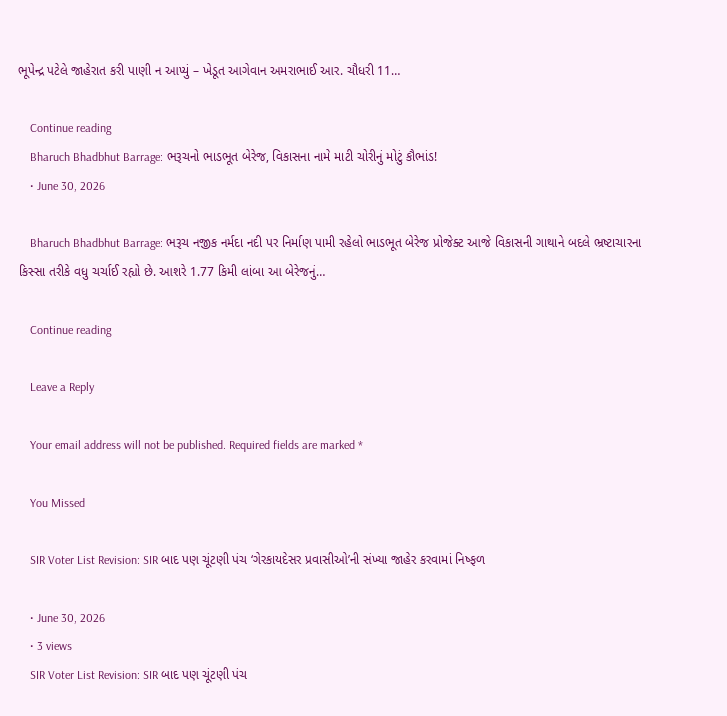ભૂપેન્દ્ર પટેલે જાહેરાત કરી પાણી ન આપ્યું – ખેડૂત આગેવાન અમરાભાઈ આર. ચૌધરી 11…

    Continue reading
    Bharuch Bhadbhut Barrage: ભરૂચનો ભાડભૂત બેરેજ, વિકાસના નામે માટી ચોરીનું મોટું કૌભાંડ!
    • June 30, 2026

    Bharuch Bhadbhut Barrage: ભરૂચ નજીક નર્મદા નદી પર નિર્માણ પામી રહેલો ભાડભૂત બેરેજ પ્રોજેક્ટ આજે વિકાસની ગાથાને બદલે ભ્રષ્ટાચારના કિસ્સા તરીકે વધુ ચર્ચાઈ રહ્યો છે. આશરે 1.77 કિમી લાંબા આ બેરેજનું…

    Continue reading

    Leave a Reply

    Your email address will not be published. Required fields are marked *

    You Missed

    SIR Voter List Revision: SIR બાદ પણ ચૂંટણી પંચ ‘ગેરકાયદેસર પ્રવાસીઓ’ની સંખ્યા જાહેર કરવામાં નિષ્ફળ

    • June 30, 2026
    • 3 views
    SIR Voter List Revision: SIR બાદ પણ ચૂંટણી પંચ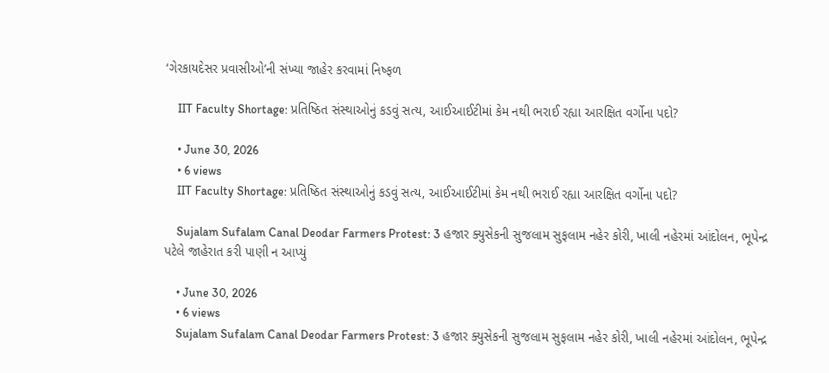‘ગેરકાયદેસર પ્રવાસીઓ’ની સંખ્યા જાહેર કરવામાં નિષ્ફળ

    IIT Faculty Shortage: પ્રતિષ્ઠિત સંસ્થાઓનું કડવું સત્ય, આઈઆઈટીમાં કેમ નથી ભરાઈ રહ્યા આરક્ષિત વર્ગોના પદો?

    • June 30, 2026
    • 6 views
    IIT Faculty Shortage: પ્રતિષ્ઠિત સંસ્થાઓનું કડવું સત્ય, આઈઆઈટીમાં કેમ નથી ભરાઈ રહ્યા આરક્ષિત વર્ગોના પદો?

    Sujalam Sufalam Canal Deodar Farmers Protest: 3 હજાર ક્યુસેકની સુજલામ સુફલામ નહેર કોરી, ખાલી નહેરમાં આંદોલન, ભૂપેન્દ્ર પટેલે જાહેરાત કરી પાણી ન આપ્યું

    • June 30, 2026
    • 6 views
    Sujalam Sufalam Canal Deodar Farmers Protest: 3 હજાર ક્યુસેકની સુજલામ સુફલામ નહેર કોરી, ખાલી નહેરમાં આંદોલન, ભૂપેન્દ્ર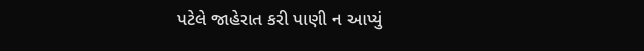પટેલે જાહેરાત કરી પાણી ન આપ્યું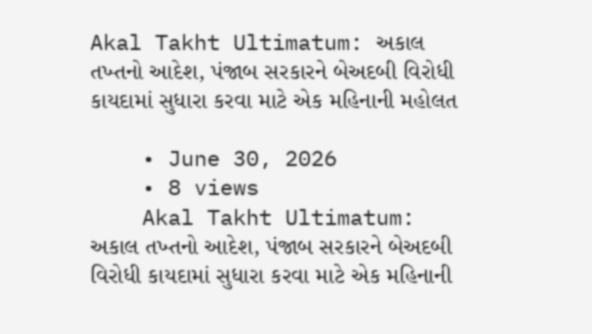Akal Takht Ultimatum: અકાલ તખ્તનો આદેશ, પંજાબ સરકારને બેઅદબી વિરોધી કાયદામાં સુધારા કરવા માટે એક મહિનાની મહોલત

    • June 30, 2026
    • 8 views
    Akal Takht Ultimatum: અકાલ તખ્તનો આદેશ, પંજાબ સરકારને બેઅદબી વિરોધી કાયદામાં સુધારા કરવા માટે એક મહિનાની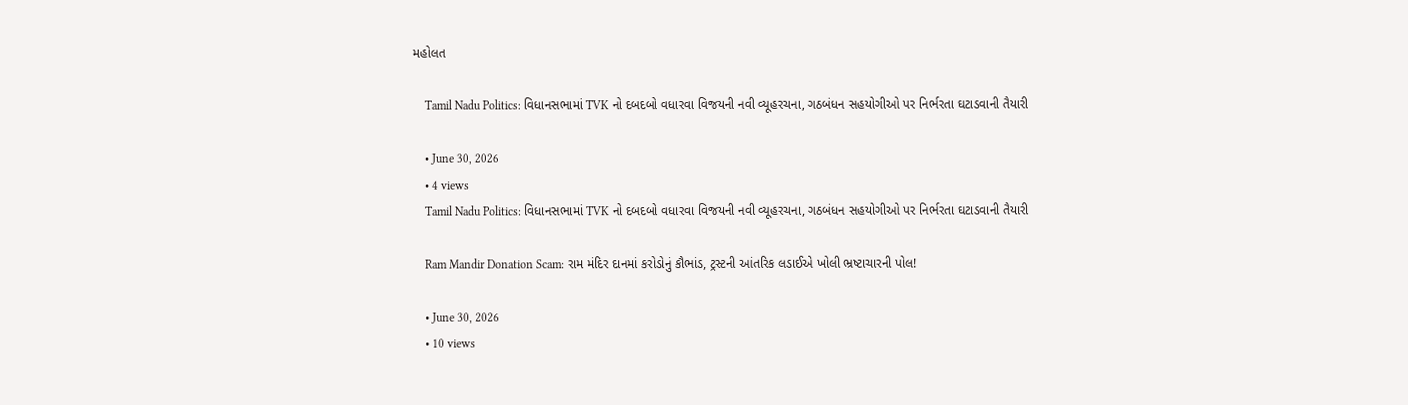મહોલત

    Tamil Nadu Politics: વિધાનસભામાં TVK નો દબદબો વધારવા વિજયની નવી વ્યૂહરચના, ગઠબંધન સહયોગીઓ પર નિર્ભરતા ઘટાડવાની તૈયારી

    • June 30, 2026
    • 4 views
    Tamil Nadu Politics: વિધાનસભામાં TVK નો દબદબો વધારવા વિજયની નવી વ્યૂહરચના, ગઠબંધન સહયોગીઓ પર નિર્ભરતા ઘટાડવાની તૈયારી

    Ram Mandir Donation Scam: રામ મંદિર દાનમાં કરોડોનું કૌભાંડ, ટ્રસ્ટની આંતરિક લડાઈએ ખોલી ભ્રષ્ટાચારની પોલ!

    • June 30, 2026
    • 10 views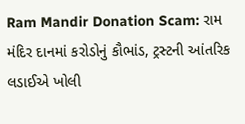Ram Mandir Donation Scam: રામ મંદિર દાનમાં કરોડોનું કૌભાંડ, ટ્રસ્ટની આંતરિક લડાઈએ ખોલી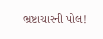ભ્રષ્ટાચારની પોલ!